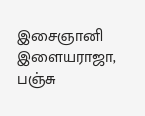இசைஞானி இளையராஜா, பஞ்சு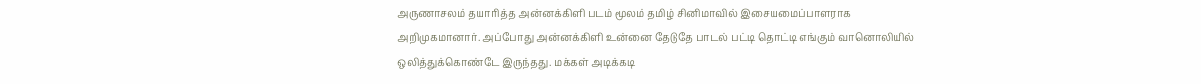அருணாசலம் தயாரித்த அன்னக்கிளி படம் மூலம் தமிழ் சினிமாவில் இசையமைப்பாளராக அறிமுகமானார். அப்போது அன்னக்கிளி உன்னை தேடுதே பாடல் பட்டி தொட்டி எங்கும் வானொலியில் ஒலித்துக்கொண்டே இருந்தது. மக்கள் அடிக்கடி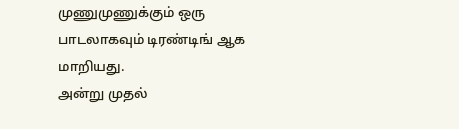முணுமுணுக்கும் ஒரு பாடலாகவும் டிரண்டிங் ஆக மாறியது.
அன்று முதல்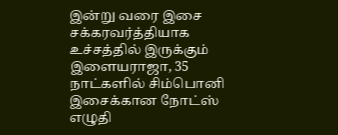இன்று வரை இசை சக்கரவர்த்தியாக உச்சத்தில் இருக்கும் இளையராஜா, 35 நாட்களில் சிம்பொனி இசைக்கான நோட்ஸ் எழுதி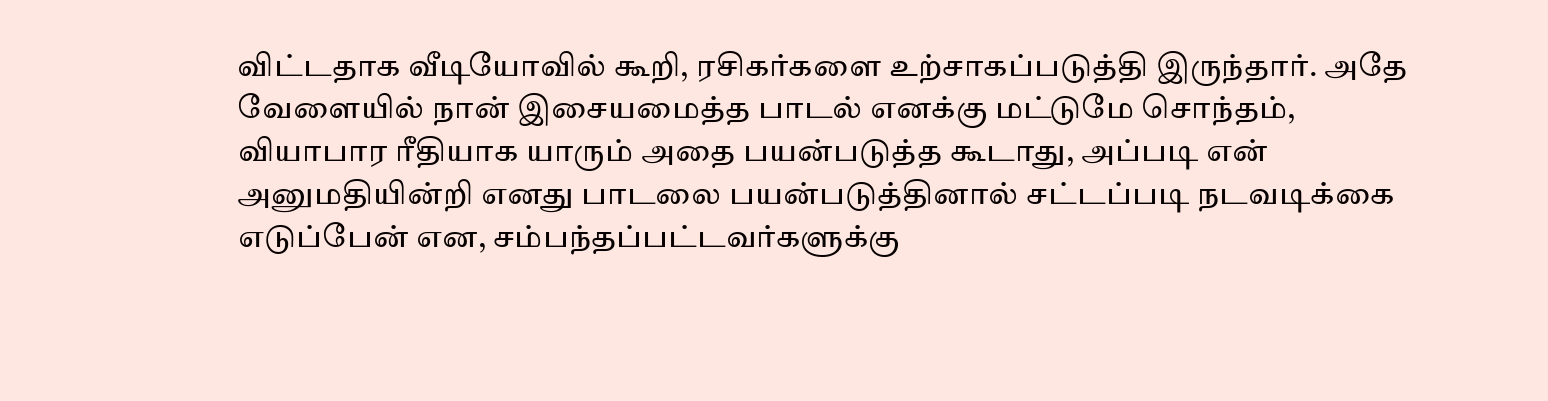விட்டதாக வீடியோவில் கூறி, ரசிகர்களை உற்சாகப்படுத்தி இருந்தார். அதே வேளையில் நான் இசையமைத்த பாடல் எனக்கு மட்டுமே சொந்தம், வியாபார ரீதியாக யாரும் அதை பயன்படுத்த கூடாது, அப்படி என் அனுமதியின்றி எனது பாடலை பயன்படுத்தினால் சட்டப்படி நடவடிக்கை எடுப்பேன் என, சம்பந்தப்பட்டவர்களுக்கு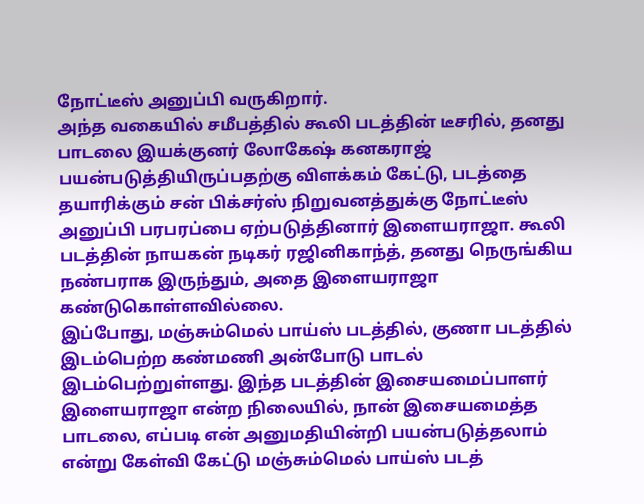நோட்டீஸ் அனுப்பி வருகிறார்.
அந்த வகையில் சமீபத்தில் கூலி படத்தின் டீசரில், தனது பாடலை இயக்குனர் லோகேஷ் கனகராஜ் பயன்படுத்தியிருப்பதற்கு விளக்கம் கேட்டு, படத்தை தயாரிக்கும் சன் பிக்சர்ஸ் நிறுவனத்துக்கு நோட்டீஸ் அனுப்பி பரபரப்பை ஏற்படுத்தினார் இளையராஜா. கூலி படத்தின் நாயகன் நடிகர் ரஜினிகாந்த், தனது நெருங்கிய நண்பராக இருந்தும், அதை இளையராஜா கண்டுகொள்ளவில்லை.
இப்போது, மஞ்சும்மெல் பாய்ஸ் படத்தில், குணா படத்தில் இடம்பெற்ற கண்மணி அன்போடு பாடல் இடம்பெற்றுள்ளது. இந்த படத்தின் இசையமைப்பாளர் இளையராஜா என்ற நிலையில், நான் இசையமைத்த பாடலை, எப்படி என் அனுமதியின்றி பயன்படுத்தலாம் என்று கேள்வி கேட்டு மஞ்சும்மெல் பாய்ஸ் படத்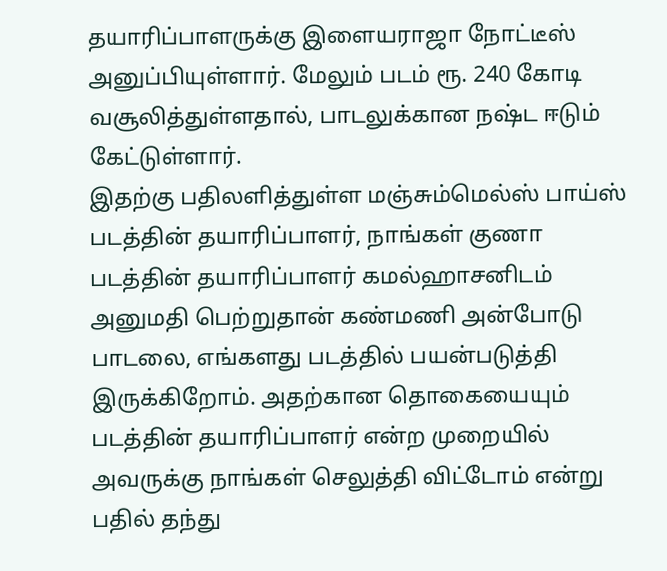தயாரிப்பாளருக்கு இளையராஜா நோட்டீஸ் அனுப்பியுள்ளார். மேலும் படம் ரூ. 240 கோடி வசூலித்துள்ளதால், பாடலுக்கான நஷ்ட ஈடும் கேட்டுள்ளார்.
இதற்கு பதிலளித்துள்ள மஞ்சும்மெல்ஸ் பாய்ஸ் படத்தின் தயாரிப்பாளர், நாங்கள் குணா படத்தின் தயாரிப்பாளர் கமல்ஹாசனிடம் அனுமதி பெற்றுதான் கண்மணி அன்போடு பாடலை, எங்களது படத்தில் பயன்படுத்தி இருக்கிறோம். அதற்கான தொகையையும் படத்தின் தயாரிப்பாளர் என்ற முறையில் அவருக்கு நாங்கள் செலுத்தி விட்டோம் என்று பதில் தந்து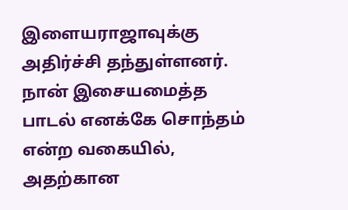இளையராஜாவுக்கு அதிர்ச்சி தந்துள்ளனர்.
நான் இசையமைத்த பாடல் எனக்கே சொந்தம் என்ற வகையில், அதற்கான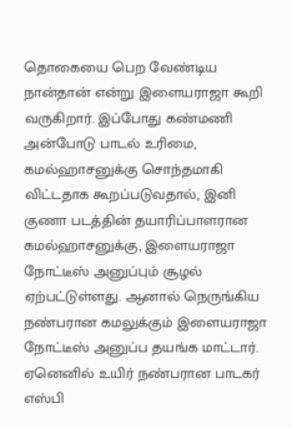தொகையை பெற வேண்டிய நான்தான் என்று இளையராஜா கூறி வருகிறார். இப்போது கண்மணி அன்போடு பாடல் உரிமை, கமல்ஹாசனுக்கு சொந்தமாகி விட்டதாக கூறப்படுவதால், இனி குணா படத்தின் தயாரிப்பாளரான கமல்ஹாசனுக்கு, இளையராஜா நோட்டீஸ் அனுப்பும் சூழல் ஏற்பட்டுள்ளது. ஆனால் நெருங்கிய நண்பரான கமலுக்கும் இளையராஜா நோட்டீஸ் அனுப்ப தயங்க மாட்டார். ஏனெனில் உயிர் நண்பரான பாடகர் எஸ்பி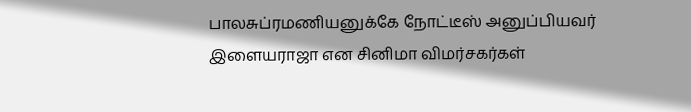பாலசுப்ரமணியனுக்கே நோட்டீஸ் அனுப்பியவர் இளையராஜா என சினிமா விமர்சகர்கள்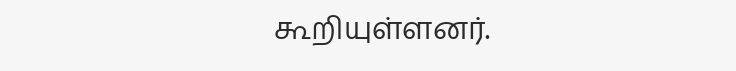கூறியுள்ளனர்.